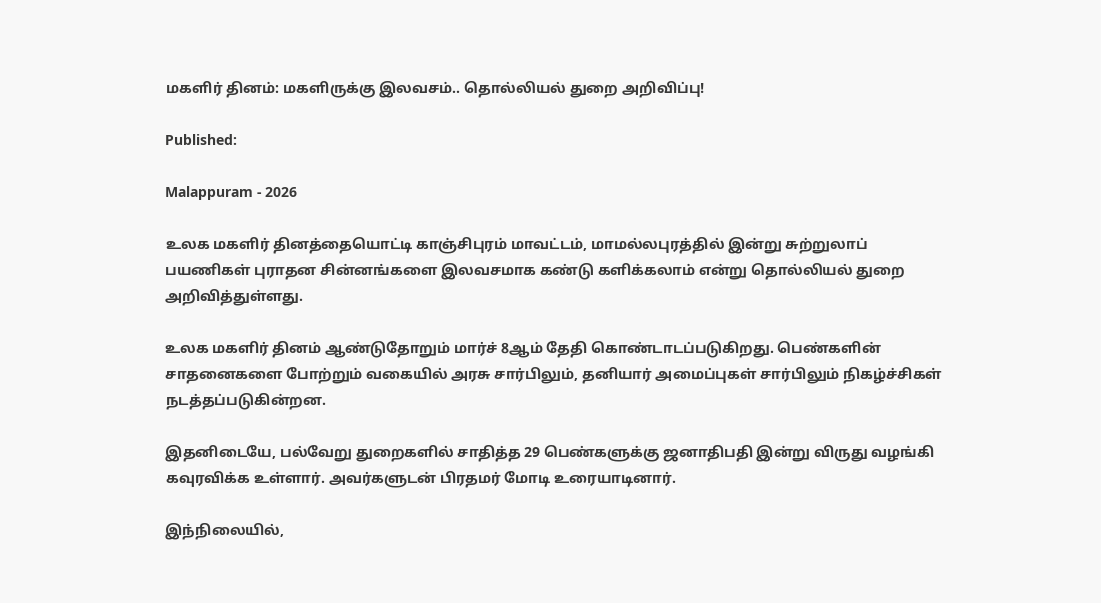மகளிர் தினம்: மகளிருக்கு இலவசம்.. தொல்லியல் துறை அறிவிப்பு!

Published:

Malappuram - 2026

உலக மகளிர் தினத்தையொட்டி காஞ்சிபுரம் மாவட்டம், மாமல்லபுரத்தில் இன்று சுற்றுலாப் பயணிகள் புராதன சின்னங்களை இலவசமாக கண்டு களிக்கலாம் என்று தொல்லியல் துறை அறிவித்துள்ளது.

உலக மகளிர் தினம் ஆண்டுதோறும் மார்ச் 8ஆம் தேதி கொண்டாடப்படுகிறது. பெண்களின் சாதனைகளை போற்றும் வகையில் அரசு சார்பிலும், தனியார் அமைப்புகள் சார்பிலும் நிகழ்ச்சிகள் நடத்தப்படுகின்றன.

இதனிடையே, பல்வேறு துறைகளில் சாதித்த 29 பெண்களுக்கு ஜனாதிபதி இன்று விருது வழங்கி கவுரவிக்க உள்ளார். அவர்களுடன் பிரதமர் மோடி உரையாடினார்.

இந்நிலையில்,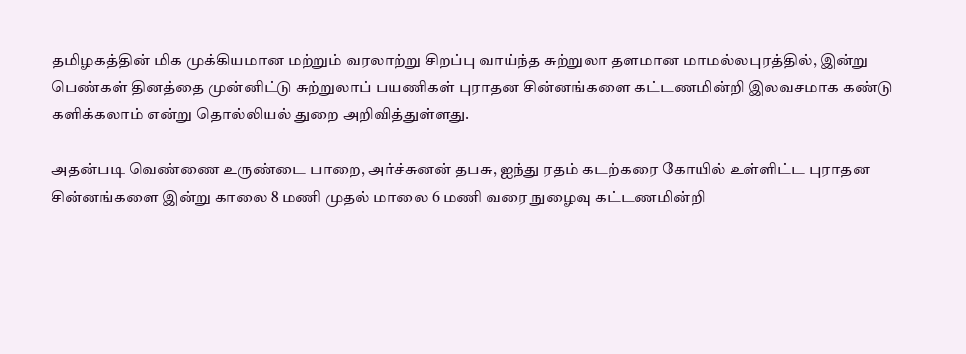தமிழகத்தின் மிக முக்கியமான மற்றும் வரலாற்று சிறப்பு வாய்ந்த சுற்றுலா தளமான மாமல்லபுரத்தில், இன்று பெண்கள் தினத்தை முன்னிட்டு சுற்றுலாப் பயணிகள் புராதன சின்னங்களை கட்டணமின்றி இலவசமாக கண்டு களிக்கலாம் என்று தொல்லியல் துறை அறிவித்துள்ளது.

அதன்படி வெண்ணை உருண்டை பாறை, அர்ச்சுனன் தபசு, ஐந்து ரதம் கடற்கரை கோயில் உள்ளிட்ட புராதன சின்னங்களை இன்று காலை 8 மணி முதல் மாலை 6 மணி வரை நுழைவு கட்டணமின்றி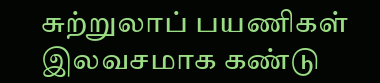சுற்றுலாப் பயணிகள் இலவசமாக கண்டு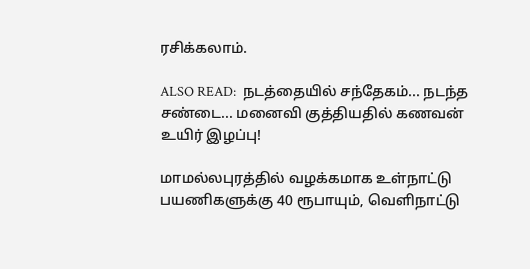ரசிக்கலாம்.

ALSO READ:  நடத்தையில் சந்தேகம்... நடந்த சண்டை... மனைவி குத்தியதில் கணவன் உயிர் இழப்பு!

மாமல்லபுரத்தில் வழக்கமாக உள்நாட்டு பயணிகளுக்கு 40 ரூபாயும், வெளிநாட்டு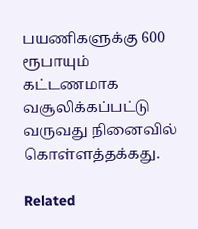பயணிகளுக்கு 600 ரூபாயும் கட்டணமாக வசூலிக்கப்பட்டு வருவது நினைவில் கொள்ளத்தக்கது.

Related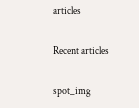articles

Recent articles

spot_img